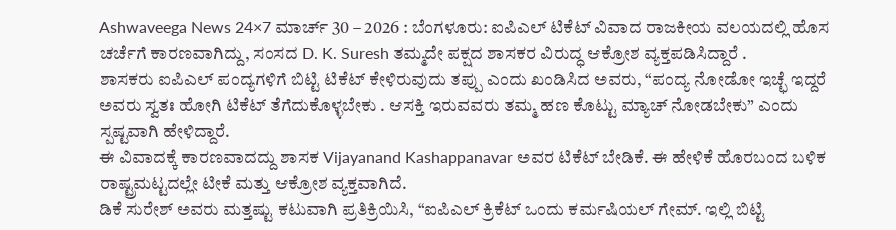Ashwaveega News 24×7 ಮಾರ್ಚ್ 30 – 2026 : ಬೆಂಗಳೂರು: ಐಪಿಎಲ್ ಟಿಕೆಟ್ ವಿವಾದ ರಾಜಕೀಯ ವಲಯದಲ್ಲಿ ಹೊಸ ಚರ್ಚೆಗೆ ಕಾರಣವಾಗಿದ್ದು, ಸಂಸದ D. K. Suresh ತಮ್ಮದೇ ಪಕ್ಷದ ಶಾಸಕರ ವಿರುದ್ಧ ಆಕ್ರೋಶ ವ್ಯಕ್ತಪಡಿಸಿದ್ದಾರೆ .
ಶಾಸಕರು ಐಪಿಎಲ್ ಪಂದ್ಯಗಳಿಗೆ ಬಿಟ್ಟಿ ಟಿಕೆಟ್ ಕೇಳಿರುವುದು ತಪ್ಪು ಎಂದು ಖಂಡಿಸಿದ ಅವರು, “ಪಂದ್ಯ ನೋಡೋ ಇಚ್ಛೆ ಇದ್ದರೆ ಅವರು ಸ್ವತಃ ಹೋಗಿ ಟಿಕೆಟ್ ತೆಗೆದುಕೊಳ್ಳಬೇಕು . ಆಸಕ್ತಿ ಇರುವವರು ತಮ್ಮ ಹಣ ಕೊಟ್ಟು ಮ್ಯಾಚ್ ನೋಡಬೇಕು” ಎಂದು ಸ್ಪಷ್ಟವಾಗಿ ಹೇಳಿದ್ದಾರೆ.
ಈ ವಿವಾದಕ್ಕೆ ಕಾರಣವಾದದ್ದು ಶಾಸಕ Vijayanand Kashappanavar ಅವರ ಟಿಕೆಟ್ ಬೇಡಿಕೆ. ಈ ಹೇಳಿಕೆ ಹೊರಬಂದ ಬಳಿಕ ರಾಷ್ಟ್ರಮಟ್ಟದಲ್ಲೇ ಟೀಕೆ ಮತ್ತು ಆಕ್ರೋಶ ವ್ಯಕ್ತವಾಗಿದೆ.
ಡಿಕೆ ಸುರೇಶ್ ಅವರು ಮತ್ತಷ್ಟು ಕಟುವಾಗಿ ಪ್ರತಿಕ್ರಿಯಿಸಿ, “ಐಪಿಎಲ್ ಕ್ರಿಕೆಟ್ ಒಂದು ಕರ್ಮಷಿಯಲ್ ಗೇಮ್. ಇಲ್ಲಿ ಬಿಟ್ಟಿ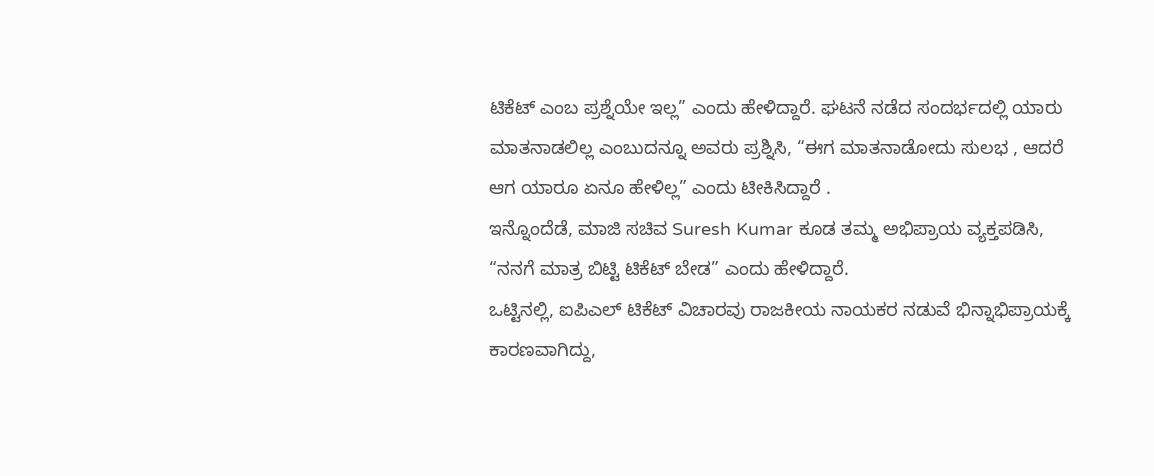ಟಿಕೆಟ್ ಎಂಬ ಪ್ರಶ್ನೆಯೇ ಇಲ್ಲ” ಎಂದು ಹೇಳಿದ್ದಾರೆ. ಘಟನೆ ನಡೆದ ಸಂದರ್ಭದಲ್ಲಿ ಯಾರು ಮಾತನಾಡಲಿಲ್ಲ ಎಂಬುದನ್ನೂ ಅವರು ಪ್ರಶ್ನಿಸಿ, “ಈಗ ಮಾತನಾಡೋದು ಸುಲಭ , ಆದರೆ ಆಗ ಯಾರೂ ಏನೂ ಹೇಳಿಲ್ಲ” ಎಂದು ಟೀಕಿಸಿದ್ದಾರೆ .
ಇನ್ನೊಂದೆಡೆ, ಮಾಜಿ ಸಚಿವ Suresh Kumar ಕೂಡ ತಮ್ಮ ಅಭಿಪ್ರಾಯ ವ್ಯಕ್ತಪಡಿಸಿ, “ನನಗೆ ಮಾತ್ರ ಬಿಟ್ಟಿ ಟಿಕೆಟ್ ಬೇಡ” ಎಂದು ಹೇಳಿದ್ದಾರೆ.
ಒಟ್ಟಿನಲ್ಲಿ, ಐಪಿಎಲ್ ಟಿಕೆಟ್ ವಿಚಾರವು ರಾಜಕೀಯ ನಾಯಕರ ನಡುವೆ ಭಿನ್ನಾಭಿಪ್ರಾಯಕ್ಕೆ ಕಾರಣವಾಗಿದ್ದು,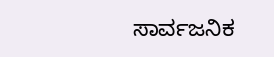ಸಾರ್ವಜನಿಕ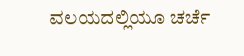ವಲಯದಲ್ಲಿಯೂ ಚರ್ಚೆ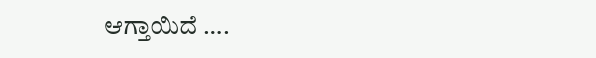ಆಗ್ತಾಯಿದೆ ….